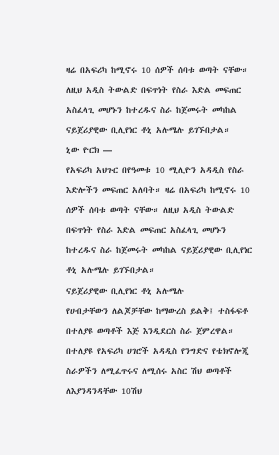ዛሬ በአፍሪካ ከሚኖሩ 10 ሰዎች ሰባቱ ወጣት ናቸው። ለዚህ አዲስ ትውልድ በፍጥነት የስራ እድል መፍጠር አስፈላጊ መሆኑን ከተረዱና ስራ ከጀመሩት መካከል ናይጀሪያዊው ቢሊየነር ቶኒ አሉሜሉ ይገኙበታል።
ኒው ዮርክ —
የአፍሪካ አህጉር በየዓመቱ 10 ሚሊዮን አዳዲስ የስራ እድሎችን መፍጠር አለባት። ዛሬ በአፍሪካ ከሚኖሩ 10 ሰዎች ሰባቱ ወጣት ናቸው። ለዚህ አዲስ ትውልድ በፍጥነት የስራ እድል መፍጠር አስፈላጊ መሆኑን ከተረዱና ስራ ከጀመሩት መካከል ናይጀሪያዊው ቢሊየነር ቶኒ አሉሜሉ ይገኙበታል።
ናይጀሪያዊው ቢሊየነር ቶኒ አሉሜሉ
የሀብታቸውን ለልጆቻቸው ከማውረስ ይልቅ፤ ተስፋፍቶ በተለያዩ ወጣቶች እጅ እንዲደርስ ስራ ጀምረዋል። በተለያዩ የአፍሪካ ሀገሮች አዳዲስ የንግድና የቴክኖሎጂ ስራዎችን ለሚፈጥሩና ለሚሰሩ አስር ሽህ ወጣቶች ለእያንዳንዳቸው 10ሽህ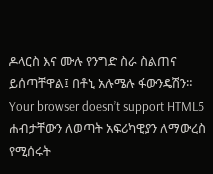ዶላርስ እና ሙሉ የንግድ ስራ ስልጠና ይሰጣቸዋል፤ በቶኒ አሉሜሉ ፋውንዴሽን።
Your browser doesn’t support HTML5
ሐብታቸውን ለወጣት አፍሪካዊያን ለማውረስ የሚሰሩት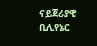ናይጀሪያዊ ቢሊየኔር